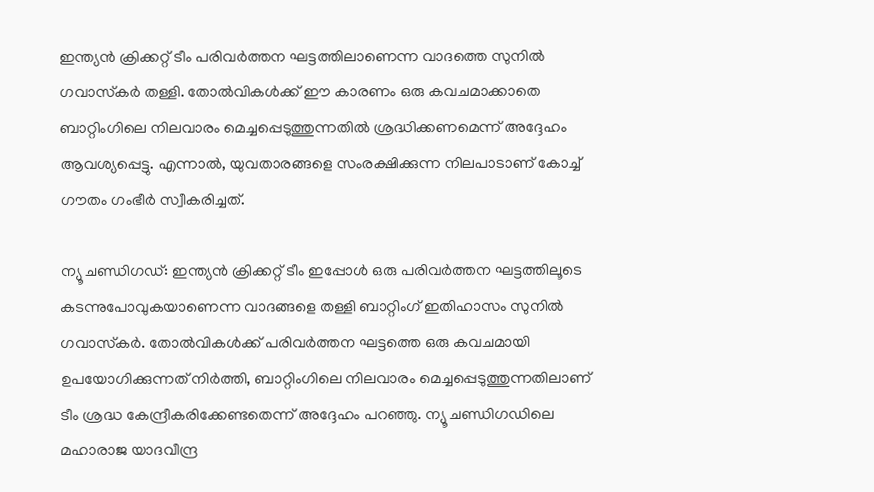ഇന്ത്യന്‍ ക്രിക്കറ്റ് ടീം പരിവര്‍ത്തന ഘട്ടത്തിലാണെന്ന വാദത്തെ സുനില്‍ ഗവാസ്‌കര്‍ തള്ളി. തോല്‍വികള്‍ക്ക് ഈ കാരണം ഒരു കവചമാക്കാതെ ബാറ്റിംഗിലെ നിലവാരം മെച്ചപ്പെടുത്തുന്നതില്‍ ശ്രദ്ധിക്കണമെന്ന് അദ്ദേഹം ആവശ്യപ്പെട്ടു. എന്നാല്‍, യുവതാരങ്ങളെ സംരക്ഷിക്കുന്ന നിലപാടാണ് കോച്ച് ഗൗതം ഗംഭീര്‍ സ്വീകരിച്ചത്.

ന്യൂ ചണ്ഡിഗഡ്: ഇന്ത്യന്‍ ക്രിക്കറ്റ് ടീം ഇപ്പോള്‍ ഒരു പരിവര്‍ത്തന ഘട്ടത്തിലൂടെ കടന്നുപോവുകയാണെന്ന വാദങ്ങളെ തള്ളി ബാറ്റിംഗ് ഇതിഹാസം സുനില്‍ ഗവാസ്‌കര്‍. തോല്‍വികള്‍ക്ക് പരിവര്‍ത്തന ഘട്ടത്തെ ഒരു കവചമായി ഉപയോഗിക്കുന്നത് നിര്‍ത്തി, ബാറ്റിംഗിലെ നിലവാരം മെച്ചപ്പെടുത്തുന്നതിലാണ് ടീം ശ്രദ്ധ കേന്ദ്രീകരിക്കേണ്ടതെന്ന് അദ്ദേഹം പറഞ്ഞു. ന്യൂ ചണ്ഡിഗഡിലെ മഹാരാജ യാദവീന്ദ്ര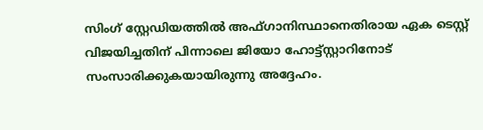സിംഗ് സ്റ്റേഡിയത്തില്‍ അഫ്ഗാനിസ്ഥാനെതിരായ ഏക ടെസ്റ്റ് വിജയിച്ചതിന് പിന്നാലെ ജിയോ ഹോട്ട്സ്റ്റാറിനോട് സംസാരിക്കുകയായിരുന്നു അദ്ദേഹം.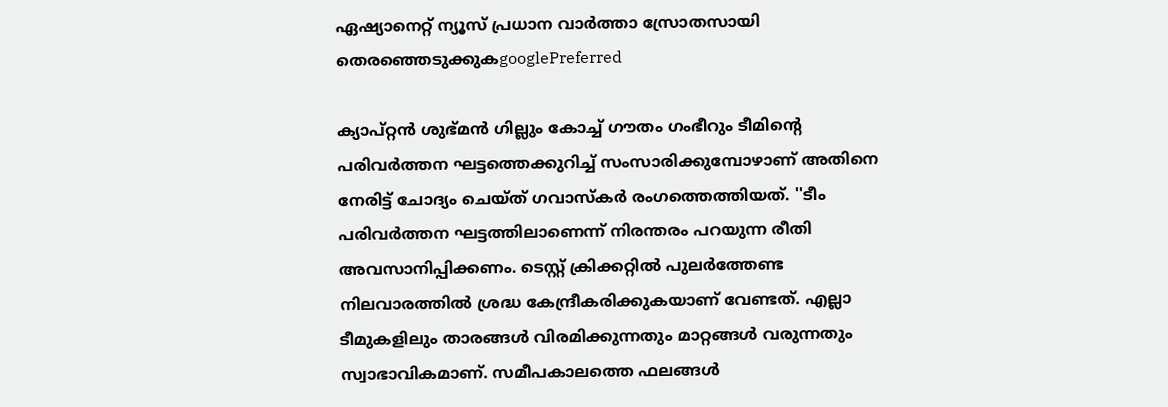ഏഷ്യാനെറ്റ് ന്യൂസ് പ്രധാന വാർത്താ സ്രോതസായി തെരഞ്ഞെടുക്കുകgooglePreferred

ക്യാപ്റ്റന്‍ ശുഭ്മന്‍ ഗില്ലും കോച്ച് ഗൗതം ഗംഭീറും ടീമിന്റെ പരിവര്‍ത്തന ഘട്ടത്തെക്കുറിച്ച് സംസാരിക്കുമ്പോഴാണ് അതിനെ നേരിട്ട് ചോദ്യം ചെയ്ത് ഗവാസ്‌കര്‍ രംഗത്തെത്തിയത്. ''ടീം പരിവര്‍ത്തന ഘട്ടത്തിലാണെന്ന് നിരന്തരം പറയുന്ന രീതി അവസാനിപ്പിക്കണം. ടെസ്റ്റ് ക്രിക്കറ്റില്‍ പുലര്‍ത്തേണ്ട നിലവാരത്തില്‍ ശ്രദ്ധ കേന്ദ്രീകരിക്കുകയാണ് വേണ്ടത്. എല്ലാ ടീമുകളിലും താരങ്ങള്‍ വിരമിക്കുന്നതും മാറ്റങ്ങള്‍ വരുന്നതും സ്വാഭാവികമാണ്. സമീപകാലത്തെ ഫലങ്ങള്‍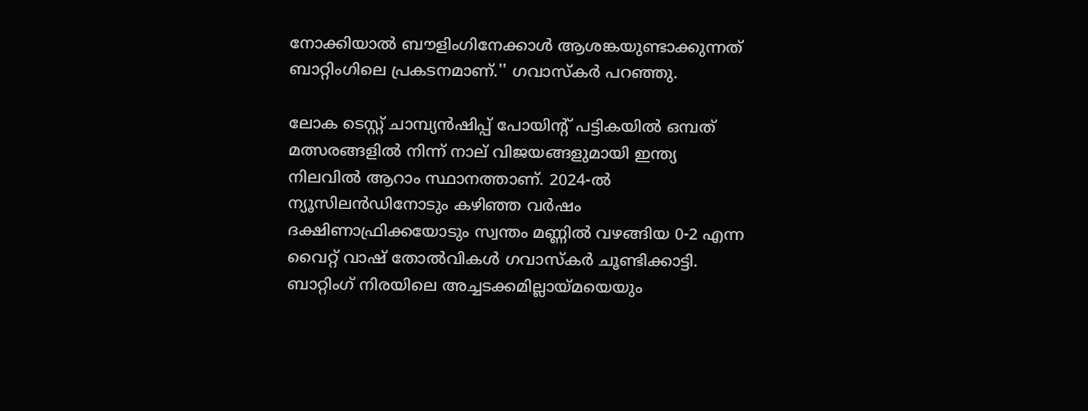നോക്കിയാല്‍ ബൗളിംഗിനേക്കാള്‍ ആശങ്കയുണ്ടാക്കുന്നത് ബാറ്റിംഗിലെ പ്രകടനമാണ്.'' ഗവാസ്‌കര്‍ പറഞ്ഞു.

ലോക ടെസ്റ്റ് ചാമ്പ്യന്‍ഷിപ്പ് പോയിന്റ് പട്ടികയില്‍ ഒമ്പത് മത്സരങ്ങളില്‍ നിന്ന് നാല് വിജയങ്ങളുമായി ഇന്ത്യ നിലവില്‍ ആറാം സ്ഥാനത്താണ്. 2024-ല്‍ ന്യൂസിലന്‍ഡിനോടും കഴിഞ്ഞ വര്‍ഷം ദക്ഷിണാഫ്രിക്കയോടും സ്വന്തം മണ്ണില്‍ വഴങ്ങിയ 0-2 എന്ന വൈറ്റ് വാഷ് തോല്‍വികള്‍ ഗവാസ്‌കര്‍ ചൂണ്ടിക്കാട്ടി. ബാറ്റിംഗ് നിരയിലെ അച്ചടക്കമില്ലായ്മയെയും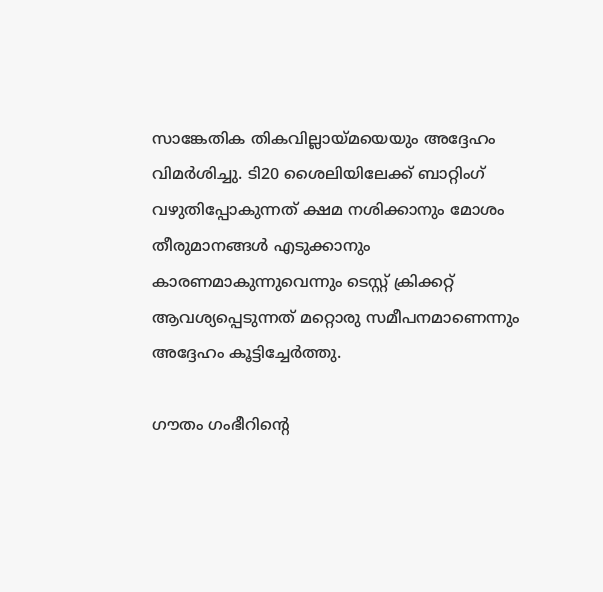സാങ്കേതിക തികവില്ലായ്മയെയും അദ്ദേഹം വിമര്‍ശിച്ചു. ടി20 ശൈലിയിലേക്ക് ബാറ്റിംഗ് വഴുതിപ്പോകുന്നത് ക്ഷമ നശിക്കാനും മോശം തീരുമാനങ്ങള്‍ എടുക്കാനും കാരണമാകുന്നുവെന്നും ടെസ്റ്റ് ക്രിക്കറ്റ് ആവശ്യപ്പെടുന്നത് മറ്റൊരു സമീപനമാണെന്നും അദ്ദേഹം കൂട്ടിച്ചേര്‍ത്തു.

ഗൗതം ഗംഭീറിന്റെ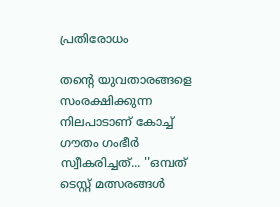പ്രതിരോധം

തന്റെ യുവതാരങ്ങളെ സംരക്ഷിക്കുന്ന നിലപാടാണ് കോച്ച് ഗൗതം ഗംഭീര്‍ സ്വീകരിച്ചത്... ''ഒമ്പത് ടെസ്റ്റ് മത്സരങ്ങള്‍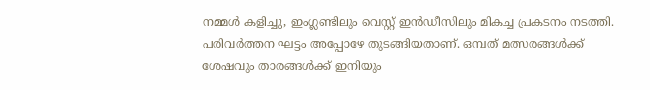നമ്മള്‍ കളിച്ചു, ഇംഗ്ലണ്ടിലും വെസ്റ്റ് ഇന്‍ഡീസിലും മികച്ച പ്രകടനം നടത്തി. പരിവര്‍ത്തന ഘട്ടം അപ്പോഴേ തുടങ്ങിയതാണ്. ഒമ്പത് മത്സരങ്ങള്‍ക്ക് ശേഷവും താരങ്ങള്‍ക്ക് ഇനിയും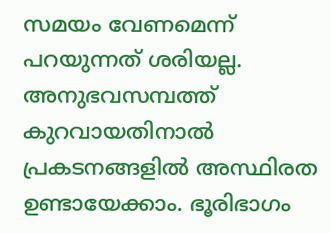സമയം വേണമെന്ന് പറയുന്നത് ശരിയല്ല. അനുഭവസമ്പത്ത് കുറവായതിനാല്‍ പ്രകടനങ്ങളില്‍ അസ്ഥിരത ഉണ്ടായേക്കാം. ഭൂരിഭാഗം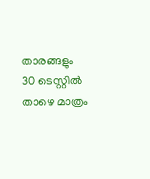താരങ്ങളും 30 ടെസ്റ്റില്‍ താഴെ മാത്രം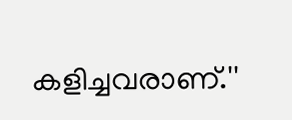കളിച്ചവരാണ്.''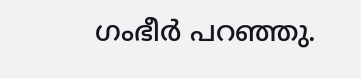ഗംഭീര്‍ പറഞ്ഞു.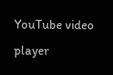YouTube video player